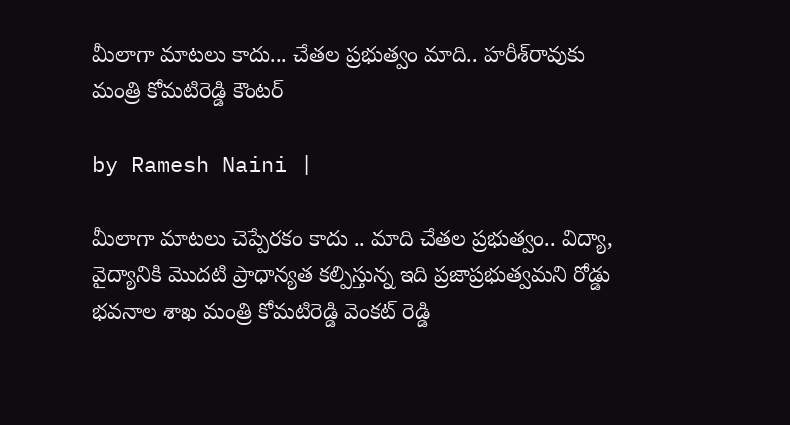మీలాగా మాటలు కాదు... చేతల ప్రభుత్వం మాది.. హరీశ్‌రావుకు మంత్రి కోమటిరెడ్డి కౌంటర్

by Ramesh Naini |

మీలాగా మాటలు చెప్పేరకం కాదు .. మాది చేతల ప్రభుత్వం.. విద్యా, వైద్యానికి మొదటి ప్రాధాన్యత కల్పిస్తున్న ఇది ప్రజాప్రభుత్వమని రోడ్డు భవనాల శాఖ మంత్రి కోమటిరెడ్డి వెంకట్ రెడ్డి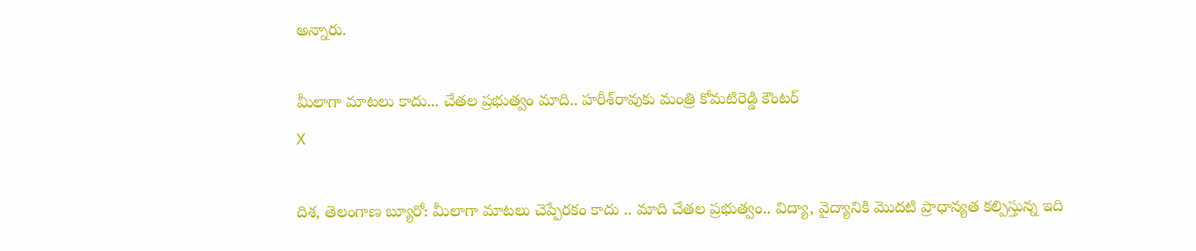అన్నారు.

మీలాగా మాటలు కాదు... చేతల ప్రభుత్వం మాది.. హరీశ్‌రావుకు మంత్రి కోమటిరెడ్డి కౌంటర్
X

దిశ, తెలంగాణ బ్యూరో: మీలాగా మాటలు చెప్పేరకం కాదు .. మాది చేతల ప్రభుత్వం.. విద్యా, వైద్యానికి మొదటి ప్రాధాన్యత కల్పిస్తున్న ఇది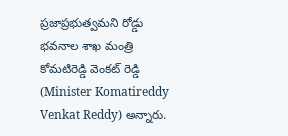ప్రజాప్రభుత్వమని రోడ్డు భవనాల శాఖ మంత్రి కోమటిరెడ్డి వెంకట్ రెడ్డి (Minister Komatireddy Venkat Reddy) అన్నారు.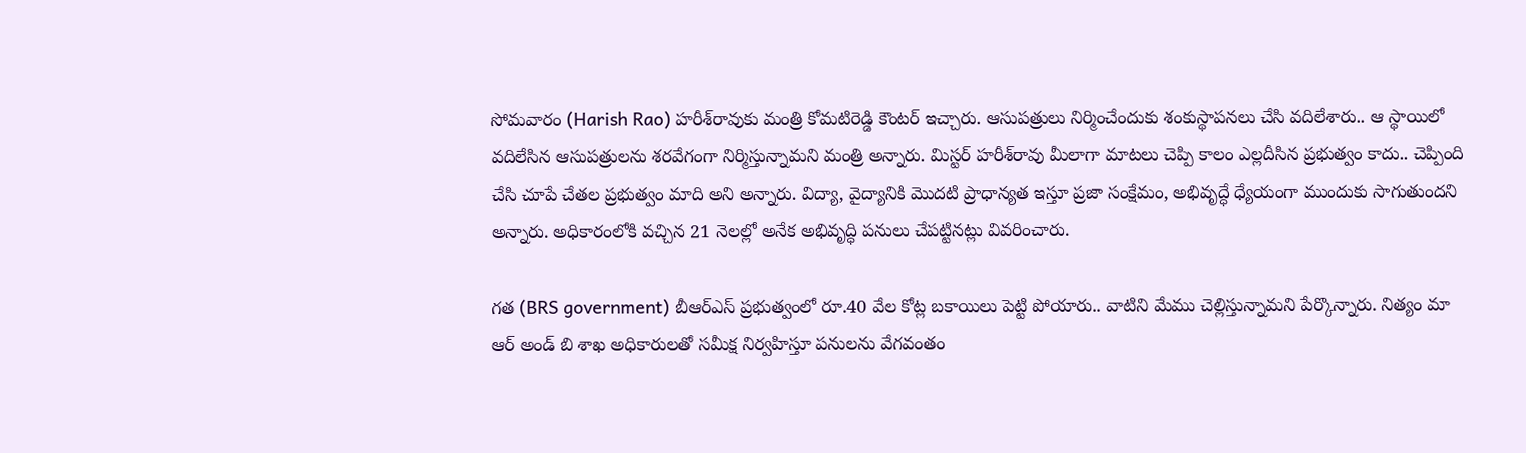సోమవారం (Harish Rao) హరీశ్‌రావుకు మంత్రి కోమటిరెడ్డి కౌంటర్ ఇచ్చారు. ఆసుపత్రులు నిర్మించేందుకు శంకుస్థాపనలు చేసి వదిలేశారు.. ఆ స్థాయిలో వదిలేసిన ఆసుపత్రులను శరవేగంగా నిర్మిస్తున్నామని మంత్రి అన్నారు. మిస్టర్ హరీశ్‌రావు మీలాగా మాటలు చెప్పి కాలం ఎల్లదీసిన ప్రభుత్వం కాదు.. చెప్పింది చేసి చూపే చేతల ప్రభుత్వం మాది అని అన్నారు. విద్యా, వైద్యానికి మొదటి ప్రాధాన్యత ఇస్తూ ప్రజా సంక్షేమం, అభివృద్ధే ధ్యేయంగా ముందుకు సాగుతుందని అన్నారు. అధికారంలోకి వచ్చిన 21 నెలల్లో అనేక అభివృద్ధి పనులు చేపట్టినట్లు వివరించారు.

గత (BRS government) బీఆర్ఎస్ ప్రభుత్వంలో రూ.40 వేల కోట్ల బకాయిలు పెట్టి పోయారు.. వాటిని మేము చెల్లిస్తున్నామని పేర్కొన్నారు. నిత్యం మా ఆర్ అండ్ బి శాఖ అధికారులతో సమీక్ష నిర్వహిస్తూ పనులను వేగవంతం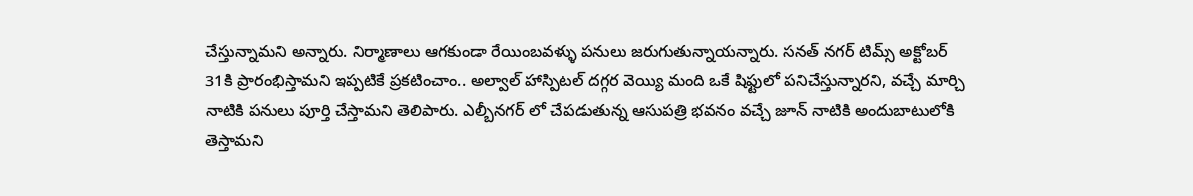చేస్తున్నామని అన్నారు. నిర్మాణాలు ఆగకుండా రేయింబవళ్ళు పనులు జరుగుతున్నాయన్నారు. సనత్ నగర్ టిమ్స్ అక్టోబర్ 31కి ప్రారంభిస్తామని ఇప్పటికే ప్రకటించాం.. అల్వాల్ హాస్పిటల్ దగ్గర వెయ్యి మంది ఒకే షిఫ్టులో పనిచేస్తున్నారని, వచ్చే మార్చి నాటికి పనులు పూర్తి చేస్తామని తెలిపారు. ఎల్బీనగర్ లో చేపడుతున్న ఆసుపత్రి భవనం వచ్చే జూన్ నాటికి అందుబాటులోకి తెస్తామని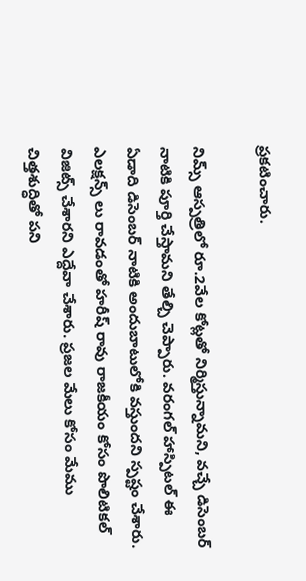ప్రకటించారు.

నిమ్స్ ఆస్పత్రిలో రూ.2వేల కోట్లతో నిర్మిస్తున్నామని, వచ్చే డిసెంబర్ నాటికి పూర్తి చేస్తామని తేల్చి చెప్పారు. వరంగల్ హాస్పిటల్ ఈ ఏడాది డిసెంబర్ నాటికి అందుబాటులోకి వస్తుందని స్పష్టం చేశారు. ఎలక్షన్స్ లు రావడంతో హరీష్ రావు రాజకీయం కోసం పొలిటికల్ విజిట్స్ చేశారని ఎద్దేవా చేశారు. ప్రజల మేలు కోసం మేము చిత్తశుద్ధితో పని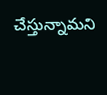చేస్తున్నామని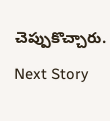చెప్పుకొచ్చారు.

Next Story